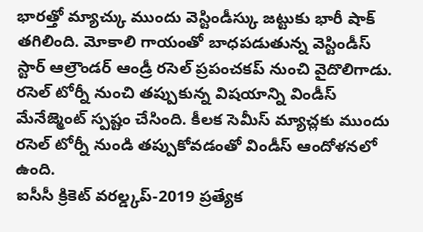భారత్తో మ్యాచ్కు ముందు వెస్టిండీస్కు జట్టుకు భారీ షాక్ తగిలింది. మోకాలి గాయంతో బాధపడుతున్న వెస్టిండీస్ స్టార్ ఆల్రౌండర్ ఆండ్రీ రసెల్ ప్రపంచకప్ నుంచి వైదొలిగాడు. రసెల్ టోర్నీ నుంచి తప్పుకున్న విషయాన్ని విండీస్ మేనేజ్మెంట్ స్పష్టం చేసింది. కీలక సెమీస్ మ్యాచ్లకు ముందు రసెల్ టోర్నీ నుండి తప్పుకోవడంతో విండీస్ ఆందోళనలో ఉంది.
ఐసీసీ క్రికెట్ వరల్డ్కప్-2019 ప్రత్యేక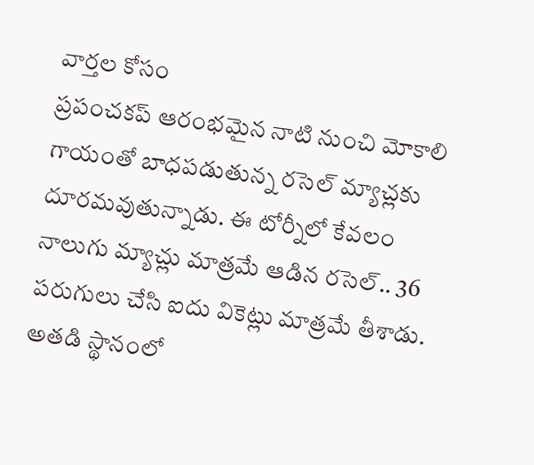వార్తల కోసం
ప్రపంచకప్ ఆరంభమైన నాటి నుంచి మోకాలి గాయంతో బాధపడుతున్న రసెల్ మ్యాచ్లకు దూరమవుతున్నాడు. ఈ టోర్నీలో కేవలం నాలుగు మ్యాచ్లు మాత్రమే ఆడిన రసెల్.. 36 పరుగులు చేసి ఐదు వికెట్లు మాత్రమే తీశాడు. అతడి స్థానంలో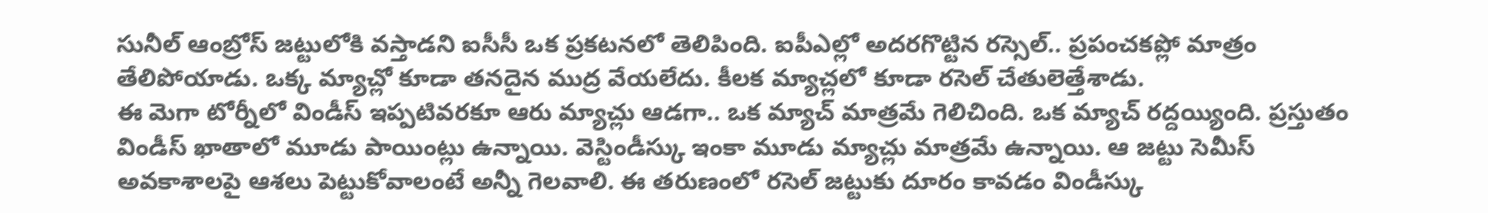సునీల్ ఆంబ్రోస్ జట్టులోకి వస్తాడని ఐసీసీ ఒక ప్రకటనలో తెలిపింది. ఐపీఎల్లో అదరగొట్టిన రస్సెల్.. ప్రపంచకప్లో మాత్రం తేలిపోయాడు. ఒక్క మ్యాచ్లో కూడా తనదైన ముద్ర వేయలేదు. కీలక మ్యాచ్లలో కూడా రసెల్ చేతులెత్తేశాడు.
ఈ మెగా టోర్నీలో విండీస్ ఇప్పటివరకూ ఆరు మ్యాచ్లు ఆడగా.. ఒక మ్యాచ్ మాత్రమే గెలిచింది. ఒక మ్యాచ్ రద్దయ్యింది. ప్రస్తుతం విండీస్ ఖాతాలో మూడు పాయింట్లు ఉన్నాయి. వెస్టిండీస్కు ఇంకా మూడు మ్యాచ్లు మాత్రమే ఉన్నాయి. ఆ జట్టు సెమీస్ అవకాశాలపై ఆశలు పెట్టుకోవాలంటే అన్నీ గెలవాలి. ఈ తరుణంలో రసెల్ జట్టుకు దూరం కావడం విండీస్కు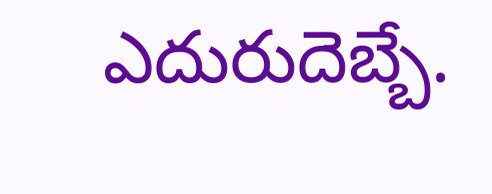ఎదురుదెబ్బే.